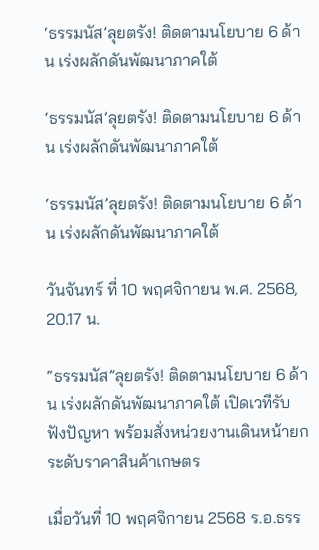‘ธรรมนัส’ลุยตรัง! ติดตามนโยบาย 6 ด้าน เร่งผลักดันพัฒนาภาคใต้

‘ธรรมนัส’ลุยตรัง! ติดตามนโยบาย 6 ด้าน เร่งผลักดันพัฒนาภาคใต้

‘ธรรมนัส’ลุยตรัง! ติดตามนโยบาย 6 ด้าน เร่งผลักดันพัฒนาภาคใต้

วันจันทร์ ที่ 10 พฤศจิกายน พ.ศ. 2568, 20.17 น.

“ธรรมนัส”ลุยตรัง! ติดตามนโยบาย 6 ด้าน เร่งผลักดันพัฒนาภาคใต้ เปิดเวทีรับฟังปัญหา พร้อมสั่งหน่วยงานเดินหน้ายกระดับราคาสินค้าเกษตร

เมื่อวันที่ 10 พฤศจิกายน 2568 ร.อ.ธรร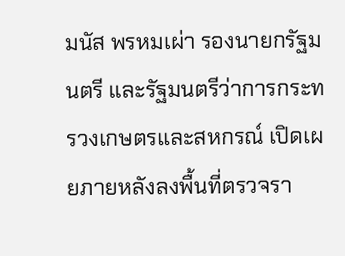มนัส พรหมเผ่า รองนายกรัฐมนตรี และรัฐมนตรีว่าการกระทรวงเกษตรและสหกรณ์ เปิดเผยภายหลังลงพื้นที่ตรวจรา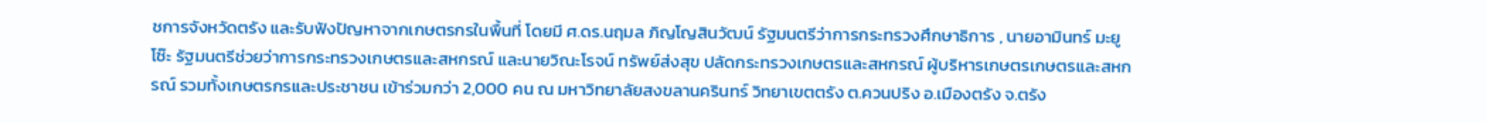ชการจังหวัดตรัง และรับฟังปัญหาจากเกษตรกรในพื้นที่ โดยมี ศ.ดร.นฤมล ภิญโญสินวัฒน์ รัฐมนตรีว่าการกระทรวงศึกษาธิการ , นายอามินทร์ มะยูโซ๊ะ รัฐมนตรีช่วยว่าการกระทรวงเกษตรและสหกรณ์ และนายวิณะโรจน์ ทรัพย์ส่งสุข ปลัดกระทรวงเกษตรและสหกรณ์ ผู้บริหารเกษตรเกษตรและสหกรณ์ รวมทั้งเกษตรกรและประชาชน เข้าร่วมกว่า 2,000 คน ณ มหาวิทยาลัยสงขลานครินทร์ วิทยาเขตตรัง ต.ควนปริง อ.เมืองตรัง จ.ตรัง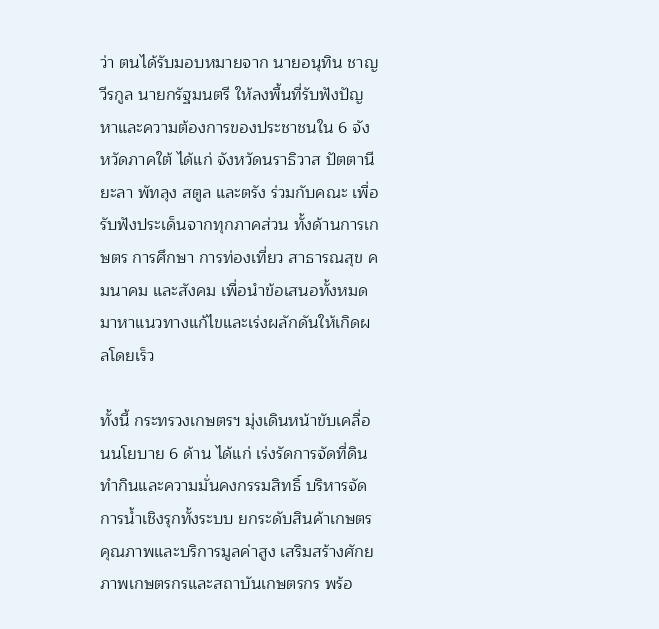ว่า ตนได้รับมอบหมายจาก นายอนุทิน ชาญวีรกูล นายกรัฐมนตรี ให้ลงพื้นที่รับฟังปัญหาและความต้องการของประชาชนใน 6 จังหวัดภาคใต้ ได้แก่ จังหวัดนราธิวาส ปัตตานี ยะลา พัทลุง สตูล และตรัง ร่วมกับคณะ เพื่อรับฟังประเด็นจากทุกภาคส่วน ทั้งด้านการเกษตร การศึกษา การท่องเที่ยว สาธารณสุข คมนาคม และสังคม เพื่อนำข้อเสนอทั้งหมดมาหาแนวทางแก้ไขและเร่งผลักดันให้เกิดผลโดยเร็ว

ทั้งนี้ กระทรวงเกษตรฯ มุ่งเดินหน้าขับเคลื่อนนโยบาย 6 ด้าน ได้แก่ เร่งรัดการจัดที่ดินทำกินและความมั่นคงกรรมสิทธิ์ บริหารจัดการน้ำเชิงรุกทั้งระบบ ยกระดับสินค้าเกษตรคุณภาพและบริการมูลค่าสูง เสริมสร้างศักยภาพเกษตรกรและสถาบันเกษตรกร พร้อ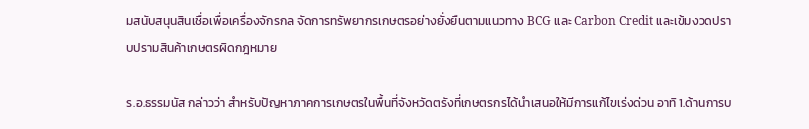มสนับสนุนสินเชื่อเพื่อเครื่องจักรกล จัดการทรัพยากรเกษตรอย่างยั่งยืนตามแนวทาง BCG และ Carbon Credit และเข้มงวดปราบปรามสินค้าเกษตรผิดกฎหมาย

ร.อ.ธรรมนัส กล่าวว่า สำหรับปัญหาภาคการเกษตรในพื้นที่จังหวัดตรังที่เกษตรกรได้นำเสนอให้มีการแก้ไขเร่งด่วน อาทิ 1.ด้านการบ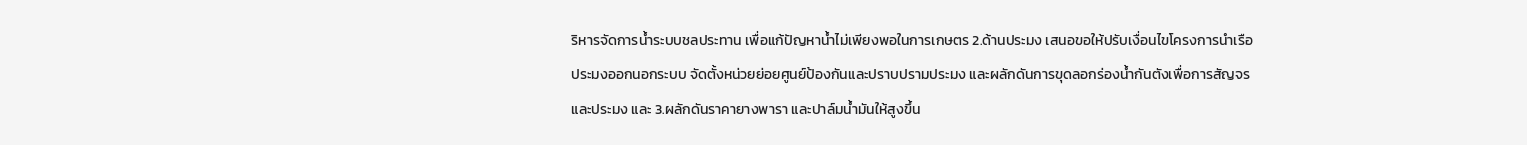ริหารจัดการน้ำระบบชลประทาน เพื่อแก้ปัญหาน้ำไม่เพียงพอในการเกษตร 2.ด้านประมง เสนอขอให้ปรับเงื่อนไขโครงการนำเรือประมงออกนอกระบบ จัดตั้งหน่วยย่อยศูนย์ป้องกันและปราบปรามประมง และผลักดันการขุดลอกร่องน้ำกันตังเพื่อการสัญจรและประมง และ 3.ผลักดันราคายางพารา และปาล์มน้ำมันให้สูงขึ้น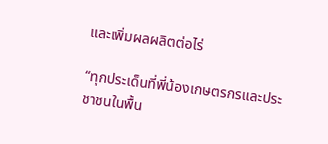และเพิ่มผลผลิตต่อไร่

“ทุกประเด็นที่พี่น้องเกษตรกรและประชาชนในพื้น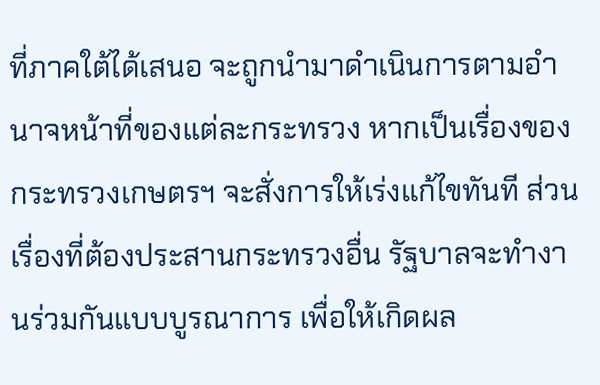ที่ภาคใต้ได้เสนอ จะถูกนำมาดำเนินการตามอำนาจหน้าที่ของแต่ละกระทรวง หากเป็นเรื่องของกระทรวงเกษตรฯ จะสั่งการให้เร่งแก้ไขทันที ส่วนเรื่องที่ต้องประสานกระทรวงอื่น รัฐบาลจะทำงานร่วมกันแบบบูรณาการ เพื่อให้เกิดผล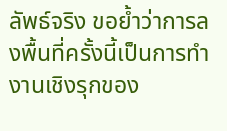ลัพธ์จริง ขอย้ำว่าการลงพื้นที่ครั้งนี้เป็นการทำงานเชิงรุกของ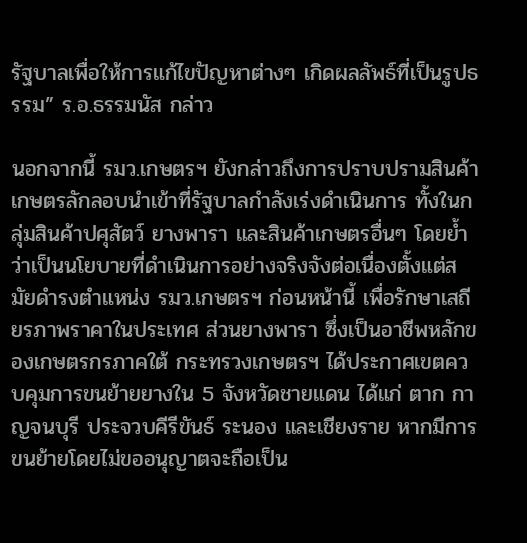รัฐบาลเพื่อให้การแก้ไขปัญหาต่างๆ เกิดผลลัพธ์ที่เป็นรูปธรรม” ร.อ.ธรรมนัส กล่าว

นอกจากนี้ รมว.เกษตรฯ ยังกล่าวถึงการปราบปรามสินค้าเกษตรลักลอบนำเข้าที่รัฐบาลกำลังเร่งดำเนินการ ทั้งในกลุ่มสินค้าปศุสัตว์ ยางพารา และสินค้าเกษตรอื่นๆ โดยย้ำว่าเป็นนโยบายที่ดำเนินการอย่างจริงจังต่อเนื่องตั้งแต่สมัยดำรงตำแหน่ง รมว.เกษตรฯ ก่อนหน้านี้ เพื่อรักษาเสถียรภาพราคาในประเทศ ส่วนยางพารา ซึ่งเป็นอาชีพหลักของเกษตรกรภาคใต้ กระทรวงเกษตรฯ ได้ประกาศเขตควบคุมการขนย้ายยางใน 5 จังหวัดชายแดน ได้แก่ ตาก กาญจนบุรี ประจวบคีรีขันธ์ ระนอง และเชียงราย หากมีการขนย้ายโดยไม่ขออนุญาตจะถือเป็น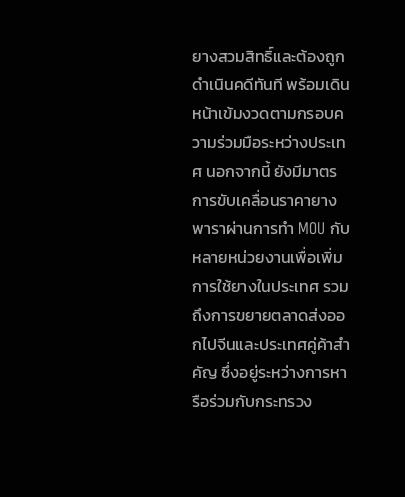ยางสวมสิทธิ์และต้องถูกดำเนินคดีทันที พร้อมเดินหน้าเข้มงวดตามกรอบความร่วมมือระหว่างประเทศ นอกจากนี้ ยังมีมาตรการขับเคลื่อนราคายางพาราผ่านการทำ MOU กับหลายหน่วยงานเพื่อเพิ่มการใช้ยางในประเทศ รวมถึงการขยายตลาดส่งออกไปจีนและประเทศคู่ค้าสำคัญ ซึ่งอยู่ระหว่างการหารือร่วมกับกระทรวง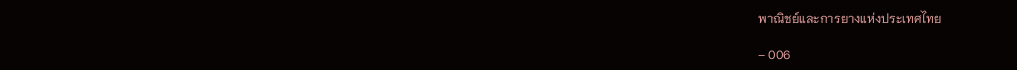พาณิชย์และการยางแห่งประเทศไทย

– 006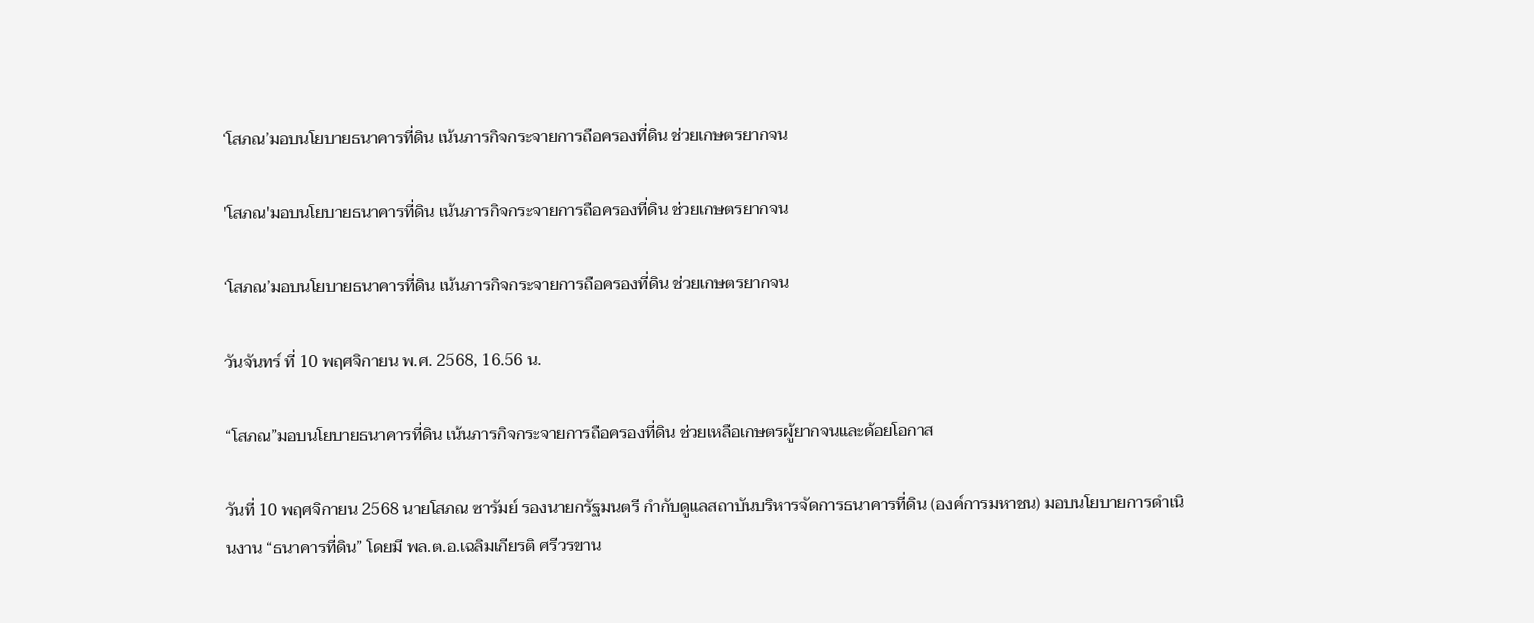‘โสภณ’มอบนโยบายธนาคารที่ดิน เน้นภารกิจกระจายการถือครองที่ดิน ช่วยเกษตรยากจน

'โสภณ'มอบนโยบายธนาคารที่ดิน เน้นภารกิจกระจายการถือครองที่ดิน ช่วยเกษตรยากจน

‘โสภณ’มอบนโยบายธนาคารที่ดิน เน้นภารกิจกระจายการถือครองที่ดิน ช่วยเกษตรยากจน

วันจันทร์ ที่ 10 พฤศจิกายน พ.ศ. 2568, 16.56 น.

“โสภณ”มอบนโยบายธนาคารที่ดิน เน้นภารกิจกระจายการถือครองที่ดิน ช่วยเหลือเกษตรผู้ยากจนและด้อยโอกาส

วันที่ 10 พฤศจิกายน 2568 นายโสภณ ซารัมย์ รองนายกรัฐมนตรี กำกับดูแลสถาบันบริหารจัดการธนาคารที่ดิน (องค์การมหาชน) มอบนโยบายการดำเนินงาน “ธนาคารที่ดิน” โดยมี พล.ต.อ.เฉลิมเกียรติ ศรีวรขาน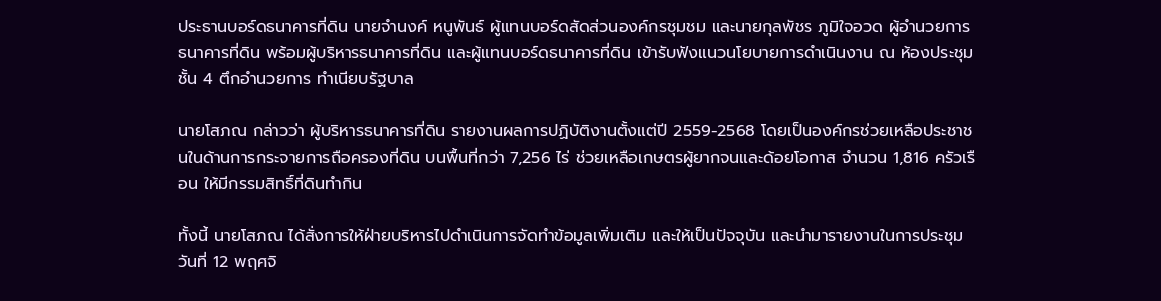ประธานบอร์ดธนาคารที่ดิน นายจำนงค์ หนูพันธ์ ผู้แทนบอร์ดสัดส่วนองค์กรชุมชม และนายกุลพัชร ภูมิใจอวด ผู้อำนวยการธนาคารที่ดิน พร้อมผู้บริหารธนาคารที่ดิน และผู้แทนบอร์ดธนาคารที่ดิน เข้ารับฟังแนวนโยบายการดำเนินงาน ณ ห้องประชุม ชั้น 4 ตึกอำนวยการ ทำเนียบรัฐบาล

นายโสภณ กล่าวว่า ผู้บริหารธนาคารที่ดิน รายงานผลการปฏิบัติงานตั้งแต่ปี 2559-2568 โดยเป็นองค์กรช่วยเหลือประชาชนในด้านการกระจายการถือครองที่ดิน บนพื้นที่กว่า 7,256 ไร่ ช่วยเหลือเกษตรผู้ยากจนและด้อยโอกาส จำนวน 1,816 ครัวเรือน ให้มีกรรมสิทธิ์ที่ดินทำกิน

ทั้งนี้ นายโสภณ ได้สั่งการให้ฝ่ายบริหารไปดำเนินการจัดทำข้อมูลเพิ่มเติม และให้เป็นปัจจุบัน และนำมารายงานในการประชุมวันที่ 12 พฤศจิ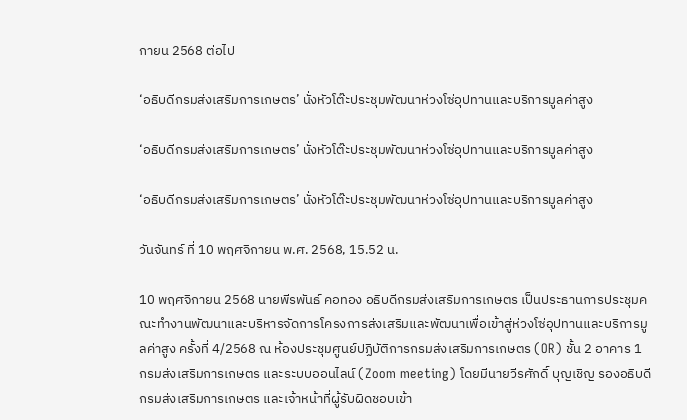กายน 2568 ต่อไป

‘อธิบดีกรมส่งเสริมการเกษตร’ นั่งหัวโต๊ะประชุมพัฒนาห่วงโซ่อุปทานและบริการมูลค่าสูง

‘อธิบดีกรมส่งเสริมการเกษตร’ นั่งหัวโต๊ะประชุมพัฒนาห่วงโซ่อุปทานและบริการมูลค่าสูง

‘อธิบดีกรมส่งเสริมการเกษตร’ นั่งหัวโต๊ะประชุมพัฒนาห่วงโซ่อุปทานและบริการมูลค่าสูง

วันจันทร์ ที่ 10 พฤศจิกายน พ.ศ. 2568, 15.52 น.

10 พฤศจิกายน 2568 นายพีรพันธ์ คอทอง อธิบดีกรมส่งเสริมการเกษตร เป็นประธานการประชุมคณะทำงานพัฒนาและบริหารจัดการโครงการส่งเสริมและพัฒนาเพื่อเข้าสู่ห่วงโซ่อุปทานและบริการมูลค่าสูง ครั้งที่ 4/2568 ณ ห้องประชุมศูนย์ปฏิบัติการกรมส่งเสริมการเกษตร (OR) ชั้น 2 อาคาร 1 กรมส่งเสริมการเกษตร และระบบออนไลน์ (Zoom meeting) โดยมีนายวีรศักดิ์ บุญเชิญ รองอธิบดีกรมส่งเสริมการเกษตร และเจ้าหน้าที่ผู้รับผิดชอบเข้า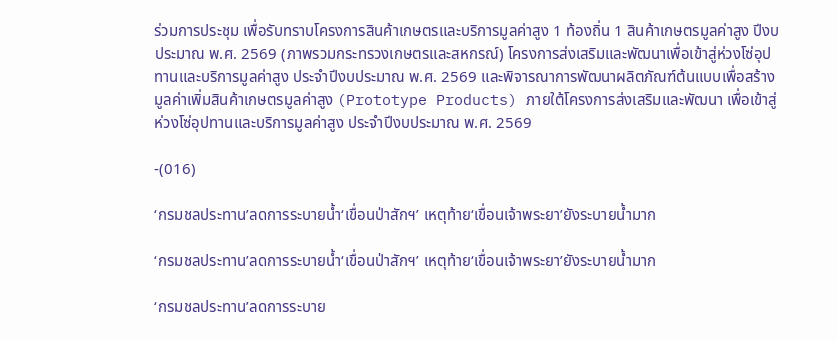ร่วมการประชุม เพื่อรับทราบโครงการสินค้าเกษตรและบริการมูลค่าสูง 1 ท้องถิ่น 1 สินค้าเกษตรมูลค่าสูง ปีงบประมาณ พ.ศ. 2569 (ภาพรวมกระทรวงเกษตรและสหกรณ์) โครงการส่งเสริมและพัฒนาเพื่อเข้าสู่ห่วงโซ่อุปทานและบริการมูลค่าสูง ประจำปีงบประมาณ พ.ศ. 2569 และพิจารณาการพัฒนาผลิตภัณฑ์ต้นแบบเพื่อสร้างมูลค่าเพิ่มสินค้าเกษตรมูลค่าสูง (Prototype Products) ภายใต้โครงการส่งเสริมและพัฒนา เพื่อเข้าสู่ห่วงโซ่อุปทานและบริการมูลค่าสูง ประจำปีงบประมาณ พ.ศ. 2569

-(016)

‘กรมชลประทาน’ลดการระบายน้ำ‘เขื่อนป่าสักฯ’ เหตุท้าย‘เขื่อนเจ้าพระยา’ยังระบายน้ำมาก

‘กรมชลประทาน’ลดการระบายน้ำ‘เขื่อนป่าสักฯ’ เหตุท้าย‘เขื่อนเจ้าพระยา’ยังระบายน้ำมาก

‘กรมชลประทาน’ลดการระบาย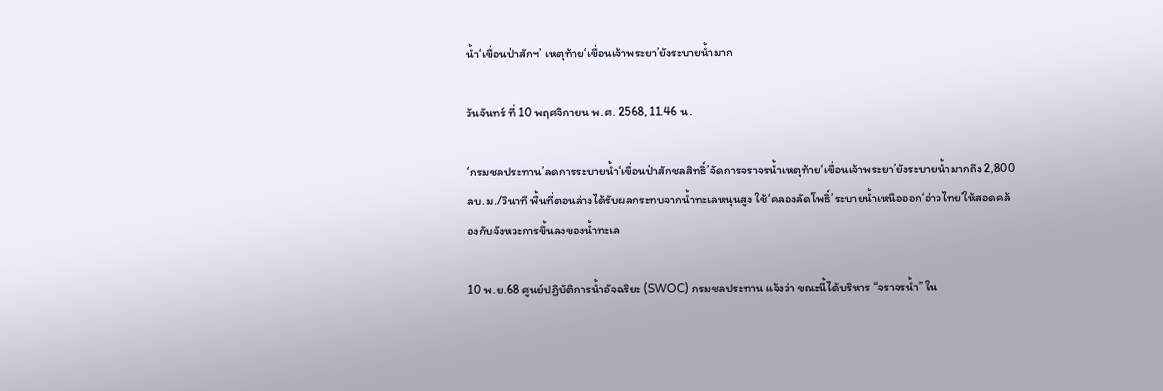น้ำ‘เขื่อนป่าสักฯ’ เหตุท้าย‘เขื่อนเจ้าพระยา’ยังระบายน้ำมาก

วันจันทร์ ที่ 10 พฤศจิกายน พ.ศ. 2568, 11.46 น.

‘กรมชลประทาน’ลดการระบายน้ำ‘เขื่อนป่าสักชลสิทธิ์’จัดการจราจรน้ำเหตุท้าย‘เขื่อนเจ้าพระยา’ยังระบายน้ำมากถึง 2,800 ลบ.ม./วินาที พื้นที่ตอนล่างได้รับผลกระทบจากน้ำทะเลหนุนสูง ใช้‘คลองลัดโพธิ์’ระบายน้ำเหนือออก‘อ่าวไทย’ให้สอดคล้องกับจังหวะการขึ้นลงของน้ำทะเล

10 พ.ย.68 ศูนย์ปฏิบัติการน้ำอัจฉริยะ (SWOC) กรมชลประทาน แจ้งว่า ขณะนี้ได้บริหาร “จราจรน้ำ” ใน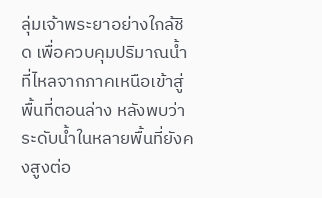ลุ่มเจ้าพระยาอย่างใกล้ชิด เพื่อควบคุมปริมาณน้ำที่ไหลจากภาคเหนือเข้าสู่พื้นที่ตอนล่าง หลังพบว่าระดับน้ำในหลายพื้นที่ยังคงสูงต่อ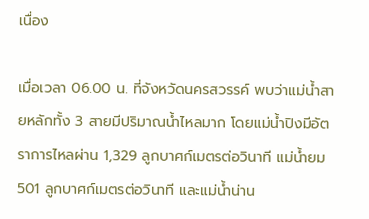เนื่อง

เมื่อเวลา 06.00 น. ที่จังหวัดนครสวรรค์ พบว่าแม่น้ำสายหลักทั้ง 3 สายมีปริมาณน้ำไหลมาก โดยแม่น้ำปิงมีอัตราการไหลผ่าน 1,329 ลูกบาศก์เมตรต่อวินาที แม่น้ำยม 501 ลูกบาศก์เมตรต่อวินาที และแม่น้ำน่าน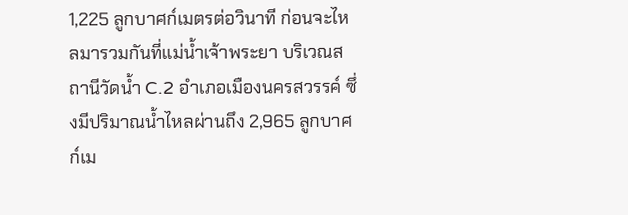1,225 ลูกบาศก์เมตรต่อวินาที ก่อนจะไหลมารวมกันที่แม่น้ำเจ้าพระยา บริเวณสถานีวัดน้ำ C.2 อำเภอเมืองนครสวรรค์ ซึ่งมีปริมาณน้ำไหลผ่านถึง 2,965 ลูกบาศก์เม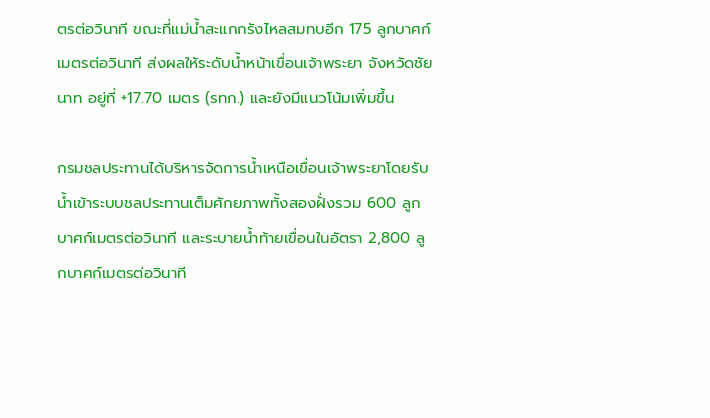ตรต่อวินาที ขณะที่แม่น้ำสะแกกรังไหลสมทบอีก 175 ลูกบาศก์เมตรต่อวินาที ส่งผลให้ระดับน้ำหน้าเขื่อนเจ้าพระยา จังหวัดชัยนาท อยู่ที่ +17.70 เมตร (รทก.) และยังมีแนวโน้มเพิ่มขึ้น

กรมชลประทานได้บริหารจัดการน้ำเหนือเขื่อนเจ้าพระยาโดยรับน้ำเข้าระบบชลประทานเต็มศักยภาพทั้งสองฝั่งรวม 600 ลูกบาศก์เมตรต่อวินาที และระบายน้ำท้ายเขื่อนในอัตรา 2,800 ลูกบาศก์เมตรต่อวินาที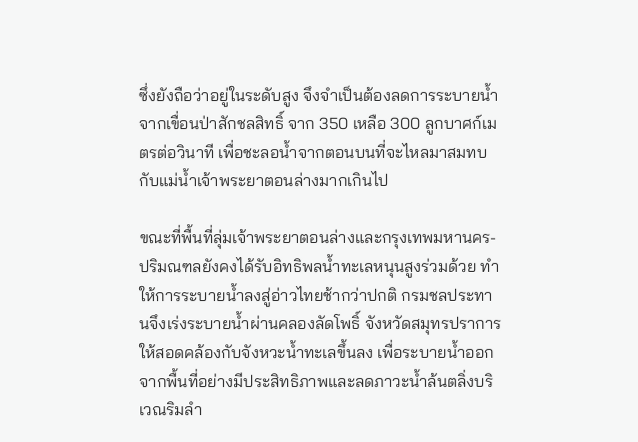ซึ่งยังถือว่าอยู่ในระดับสูง จึงจำเป็นต้องลดการระบายน้ำจากเขื่อนป่าสักชลสิทธิ์ จาก 350 เหลือ 300 ลูกบาศก์เมตรต่อวินาที เพื่อชะลอน้ำจากตอนบนที่จะไหลมาสมทบกับแม่น้ำเจ้าพระยาตอนล่างมากเกินไป

ขณะที่พื้นที่ลุ่มเจ้าพระยาตอนล่างและกรุงเทพมหานคร-ปริมณฑลยังคงได้รับอิทธิพลน้ำทะเลหนุนสูงร่วมด้วย ทำให้การระบายน้ำลงสู่อ่าวไทยช้ากว่าปกติ กรมชลประทานจึงเร่งระบายน้ำผ่านคลองลัดโพธิ์ จังหวัดสมุทรปราการ ให้สอดคล้องกับจังหวะน้ำทะเลขึ้นลง เพื่อระบายน้ำออกจากพื้นที่อย่างมีประสิทธิภาพและลดภาวะน้ำล้นตลิ่งบริเวณริมลำ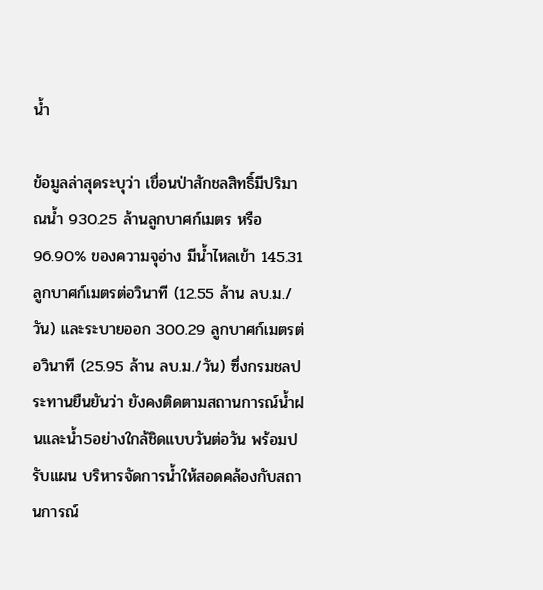น้ำ

ข้อมูลล่าสุดระบุว่า เขื่อนป่าสักชลสิทธิ์มีปริมาณน้ำ 930.25 ล้านลูกบาศก์เมตร หรือ 96.90% ของความจุอ่าง มีน้ำไหลเข้า 145.31 ลูกบาศก์เมตรต่อวินาที (12.55 ล้าน ลบ.ม./วัน) และระบายออก 300.29 ลูกบาศก์เมตรต่อวินาที (25.95 ล้าน ลบ.ม./วัน) ซึ่งกรมชลประทานยืนยันว่า ยังคงติดตามสถานการณ์น้ำฝนและน้ำ5อย่างใกล้ชิดแบบวันต่อวัน พร้อมปรับแผน บริหารจัดการน้ำให้สอดคล้องกับสถานการณ์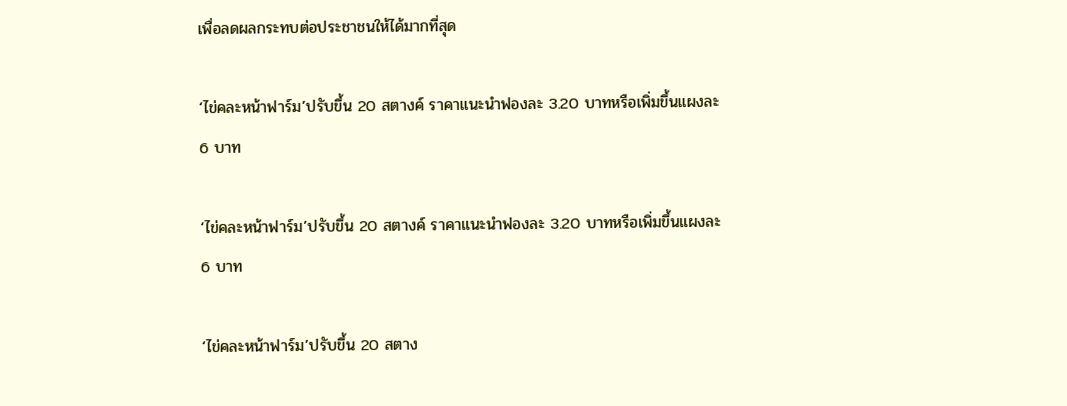เพื่อลดผลกระทบต่อประชาชนให้ได้มากที่สุด

‘ไข่คละหน้าฟาร์ม’ปรับขึ้น 20 สตางค์ ราคาแนะนำฟองละ 3.20 บาทหรือเพิ่มขึ้นแผงละ 6 บาท

‘ไข่คละหน้าฟาร์ม’ปรับขึ้น 20 สตางค์ ราคาแนะนำฟองละ 3.20 บาทหรือเพิ่มขึ้นแผงละ 6 บาท

‘ไข่คละหน้าฟาร์ม’ปรับขึ้น 20 สตาง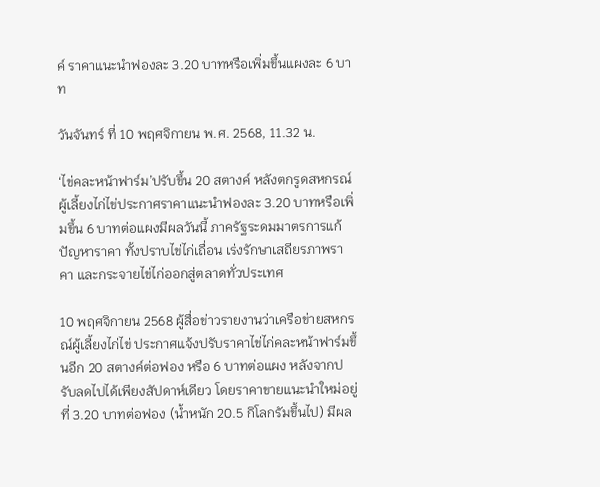ค์ ราคาแนะนำฟองละ 3.20 บาทหรือเพิ่มขึ้นแผงละ 6 บาท

วันจันทร์ ที่ 10 พฤศจิกายน พ.ศ. 2568, 11.32 น.

‘ไข่คละหน้าฟาร์ม’ปรับขึ้น 20 สตางค์ หลังตกรูดสหกรณ์ผู้เลี้ยงไก่ไข่ประกาศราคาแนะนำฟองละ 3.20 บาทหรือเพิ่มขึ้น 6 บาทต่อแผงมีผลวันนี้ ภาครัฐระดมมาตรการแก้ปัญหาราคา ทั้งปราบไข่ไก่เถื่อน เร่งรักษาเสถียรภาพราคา และกระจายไข่ไก่ออกสู่ตลาดทั่วประเทศ

10 พฤศจิกายน 2568 ผู้สื่อข่าวรายงานว่าเครือข่ายสหกรณ์ผู้เลี้ยงไก่ไข่ ประกาศแจ้งปรับราคาไข่ไก่คละหน้าฟาร์มขึ้นอีก 20 สตางค์ต่อฟอง หรือ 6 บาทต่อแผง หลังจากปรับลดไปได้เพียงสัปดาห์เดียว โดยราคาขายแนะนำใหม่อยู่ที่ 3.20 บาทต่อฟอง (น้ำหนัก 20.5 กิโลกรัมขึ้นไป) มีผล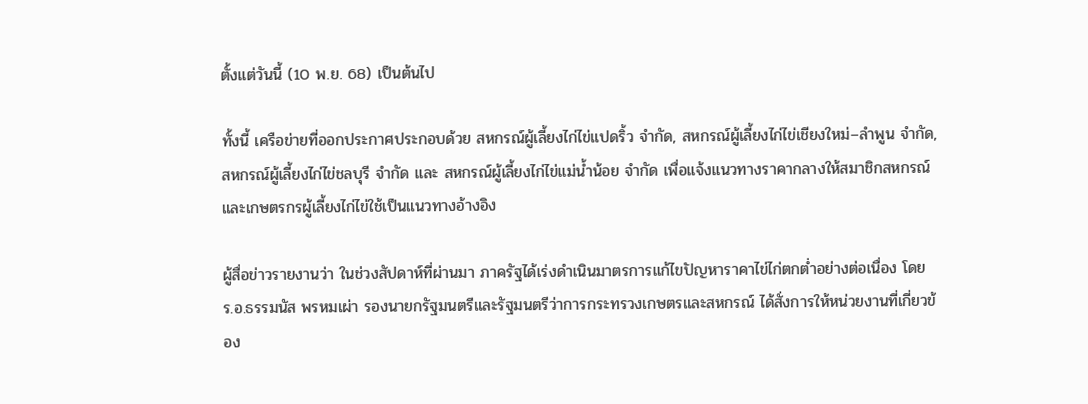ตั้งแต่วันนี้ (10 พ.ย. 68) เป็นต้นไป

ทั้งนี้ เครือข่ายที่ออกประกาศประกอบด้วย สหกรณ์ผู้เลี้ยงไก่ไข่แปดริ้ว จำกัด, สหกรณ์ผู้เลี้ยงไก่ไข่เชียงใหม่–ลำพูน จำกัด, สหกรณ์ผู้เลี้ยงไก่ไข่ชลบุรี จำกัด และ สหกรณ์ผู้เลี้ยงไก่ไข่แม่น้ำน้อย จำกัด เพื่อแจ้งแนวทางราคากลางให้สมาชิกสหกรณ์และเกษตรกรผู้เลี้ยงไก่ไข่ใช้เป็นแนวทางอ้างอิง

ผู้สื่อข่าวรายงานว่า ในช่วงสัปดาห์ที่ผ่านมา ภาครัฐได้เร่งดำเนินมาตรการแก้ไขปัญหาราคาไข่ไก่ตกต่ำอย่างต่อเนื่อง โดย ร.อ.ธรรมนัส พรหมเผ่า รองนายกรัฐมนตรีและรัฐมนตรีว่าการกระทรวงเกษตรและสหกรณ์ ได้สั่งการให้หน่วยงานที่เกี่ยวข้อง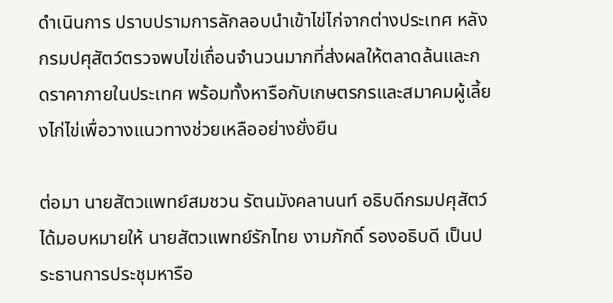ดำเนินการ ปราบปรามการลักลอบนำเข้าไข่ไก่จากต่างประเทศ หลังกรมปศุสัตว์ตรวจพบไข่เถื่อนจำนวนมากที่ส่งผลให้ตลาดล้นและกดราคาภายในประเทศ พร้อมทั้งหารือกับเกษตรกรและสมาคมผู้เลี้ยงไก่ไข่เพื่อวางแนวทางช่วยเหลืออย่างยั่งยืน

ต่อมา นายสัตวแพทย์สมชวน รัตนมังคลานนท์ อธิบดีกรมปศุสัตว์ ได้มอบหมายให้ นายสัตวแพทย์รักไทย งามภักดิ์ รองอธิบดี เป็นประธานการประชุมหารือ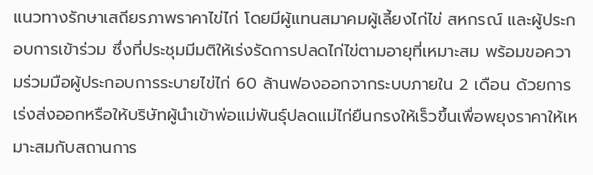แนวทางรักษาเสถียรภาพราคาไข่ไก่ โดยมีผู้แทนสมาคมผู้เลี้ยงไก่ไข่ สหกรณ์ และผู้ประกอบการเข้าร่วม ซึ่งที่ประชุมมีมติให้เร่งรัดการปลดไก่ไข่ตามอายุที่เหมาะสม พร้อมขอความร่วมมือผู้ประกอบการระบายไข่ไก่ 60 ล้านฟองออกจากระบบภายใน 2 เดือน ด้วยการเร่งส่งออกหรือให้บริษัทผู้นำเข้าพ่อแม่พันธุ์ปลดแม่ไก่ยืนกรงให้เร็วขึ้นเพื่อพยุงราคาให้เหมาะสมกับสถานการ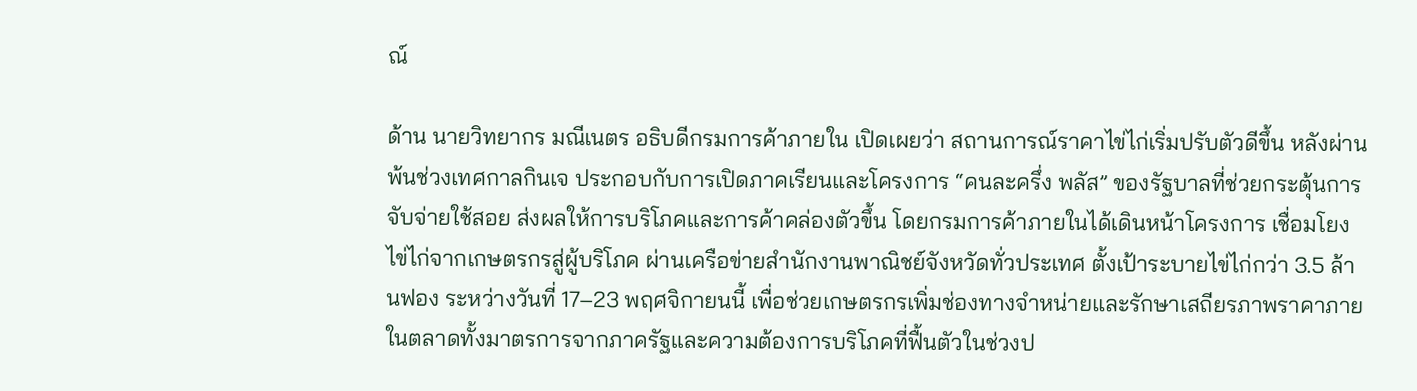ณ์

ด้าน นายวิทยากร มณีเนตร อธิบดีกรมการค้าภายใน เปิดเผยว่า สถานการณ์ราคาไข่ไก่เริ่มปรับตัวดีขึ้น หลังผ่านพ้นช่วงเทศกาลกินเจ ประกอบกับการเปิดภาคเรียนและโครงการ “คนละครึ่ง พลัส” ของรัฐบาลที่ช่วยกระตุ้นการจับจ่ายใช้สอย ส่งผลให้การบริโภคและการค้าคล่องตัวขึ้น โดยกรมการค้าภายในได้เดินหน้าโครงการ เชื่อมโยงไข่ไก่จากเกษตรกรสู่ผู้บริโภค ผ่านเครือข่ายสำนักงานพาณิชย์จังหวัดทั่วประเทศ ตั้งเป้าระบายไข่ไก่กว่า 3.5 ล้านฟอง ระหว่างวันที่ 17–23 พฤศจิกายนนี้ เพื่อช่วยเกษตรกรเพิ่มช่องทางจำหน่ายและรักษาเสถียรภาพราคาภายในตลาดทั้งมาตรการจากภาครัฐและความต้องการบริโภคที่ฟื้นตัวในช่วงป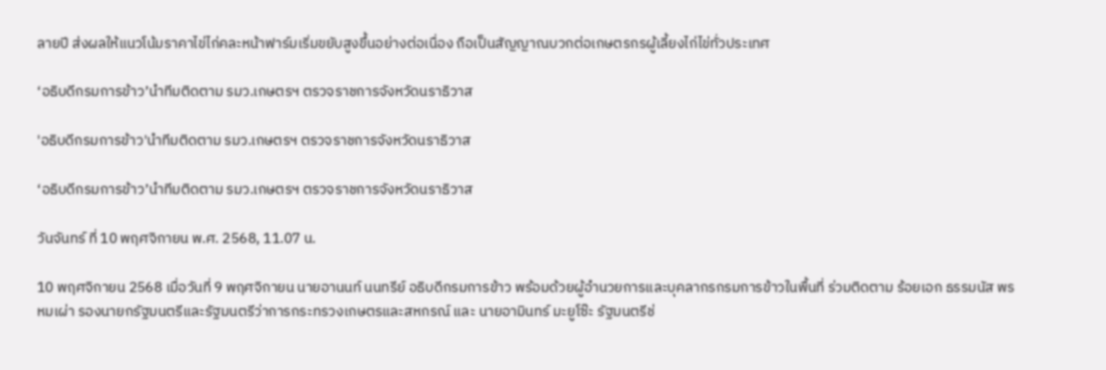ลายปี ส่งผลให้แนวโน้มราคาไข่ไก่คละหน้าฟาร์มเริ่มขยับสูงขึ้นอย่างต่อเนื่อง ถือเป็นสัญญาณบวกต่อเกษตรกรผู้เลี้ยงไก่ไข่ทั่วประเทศ

‘อธิบดีกรมการข้าว’นำทีมติดตาม รมว.เกษตรฯ ตรวจราชการจังหวัดนราธิวาส

'อธิบดีกรมการข้าว'นำทีมติดตาม รมว.เกษตรฯ ตรวจราชการจังหวัดนราธิวาส

‘อธิบดีกรมการข้าว’นำทีมติดตาม รมว.เกษตรฯ ตรวจราชการจังหวัดนราธิวาส

วันจันทร์ ที่ 10 พฤศจิกายน พ.ศ. 2568, 11.07 น.

10 พฤศจิกายน 2568 เมื่อวันที่ 9 พฤศจิกายน นายอานนท์ นนทรีย์ อธิบดีกรมการข้าว พร้อมด้วยผู้อำนวยการและบุคลากรกรมการข้าวในพื้นที่ ร่วมติดตาม ร้อยเอก ธรรมนัส พรหมเผ่า รองนายกรัฐมนตรีและรัฐมนตรีว่าการกระทรวงเกษตรและสหกรณ์ และ นายอามินทร์ มะยูโซ๊ะ รัฐมนตรีช่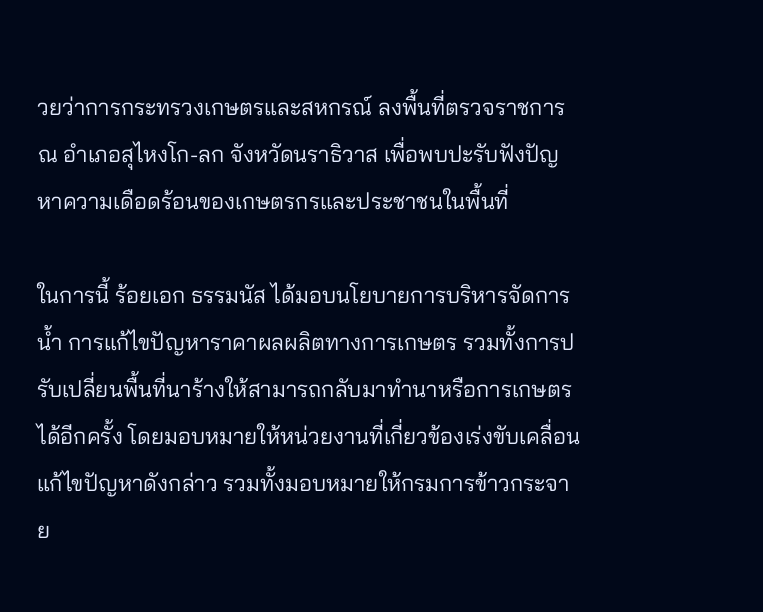วยว่าการกระทรวงเกษตรและสหกรณ์ ลงพื้นที่ตรวจราชการ ณ อำเภอสุไหงโก-ลก จังหวัดนราธิวาส เพื่อพบปะรับฟังปัญหาความเดือดร้อนของเกษตรกรและประชาชนในพื้นที่

ในการนี้ ร้อยเอก ธรรมนัส ได้มอบนโยบายการบริหารจัดการน้ำ การแก้ไขปัญหาราคาผลผลิตทางการเกษตร รวมทั้งการปรับเปลี่ยนพื้นที่นาร้างให้สามารถกลับมาทำนาหรือการเกษตรได้อีกครั้ง โดยมอบหมายให้หน่วยงานที่เกี่ยวข้องเร่งขับเคลื่อนแก้ไขปัญหาดังกล่าว รวมทั้งมอบหมายให้กรมการข้าวกระจาย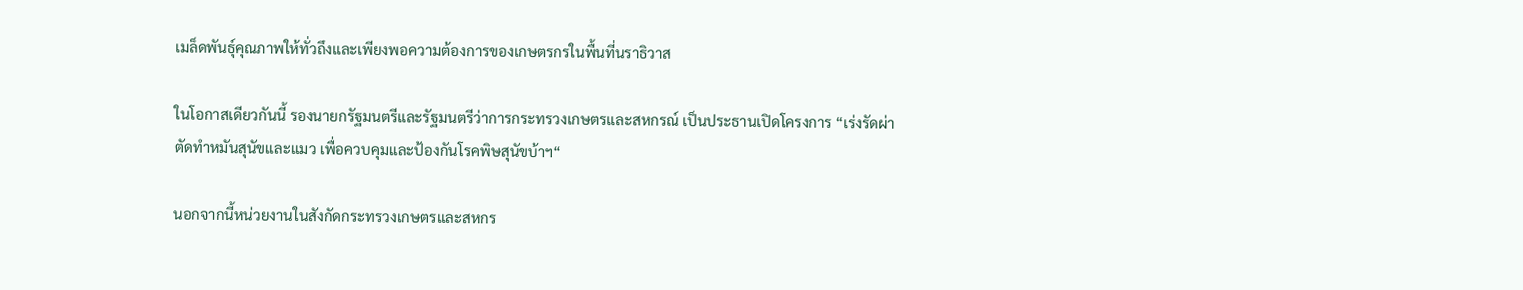เมล็ดพันธุ์คุณภาพให้ทั่วถึงและเพียงพอความต้องการของเกษตรกรในพื้นที่นราธิวาส

ในโอกาสเดียวกันนี้ รองนายกรัฐมนตรีและรัฐมนตรีว่าการกระทรวงเกษตรและสหกรณ์ เป็นประธานเปิดโครงการ “เร่งรัดผ่าตัดทำหมันสุนัขและแมว เพื่อควบคุมและป้องกันโรคพิษสุนัขบ้าฯ“

นอกจากนี้หน่วยงานในสังกัดกระทรวงเกษตรและสหกร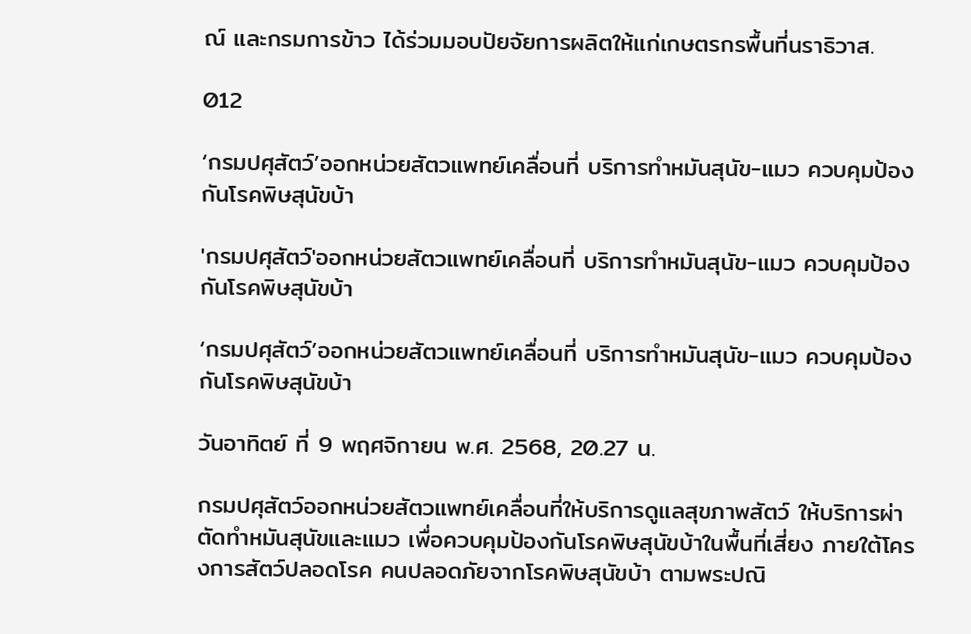ณ์ และกรมการข้าว ได้ร่วมมอบปัยจัยการผลิตให้แก่เกษตรกรพื้นที่นราธิวาส.

012

‘กรมปศุสัตว์’ออกหน่วยสัตวแพทย์เคลื่อนที่ บริการทำหมันสุนัข-แมว ควบคุมป้องกันโรคพิษสุนัขบ้า

'กรมปศุสัตว์'ออกหน่วยสัตวแพทย์เคลื่อนที่ บริการทำหมันสุนัข-แมว ควบคุมป้องกันโรคพิษสุนัขบ้า

‘กรมปศุสัตว์’ออกหน่วยสัตวแพทย์เคลื่อนที่ บริการทำหมันสุนัข-แมว ควบคุมป้องกันโรคพิษสุนัขบ้า

วันอาทิตย์ ที่ 9 พฤศจิกายน พ.ศ. 2568, 20.27 น.

กรมปศุสัตว์ออกหน่วยสัตวแพทย์เคลื่อนที่ให้บริการดูแลสุขภาพสัตว์ ให้บริการผ่าตัดทำหมันสุนัขและแมว เพื่อควบคุมป้องกันโรคพิษสุนัขบ้าในพื้นที่เสี่ยง ภายใต้โครงการสัตว์ปลอดโรค คนปลอดภัยจากโรคพิษสุนัขบ้า ตามพระปณิ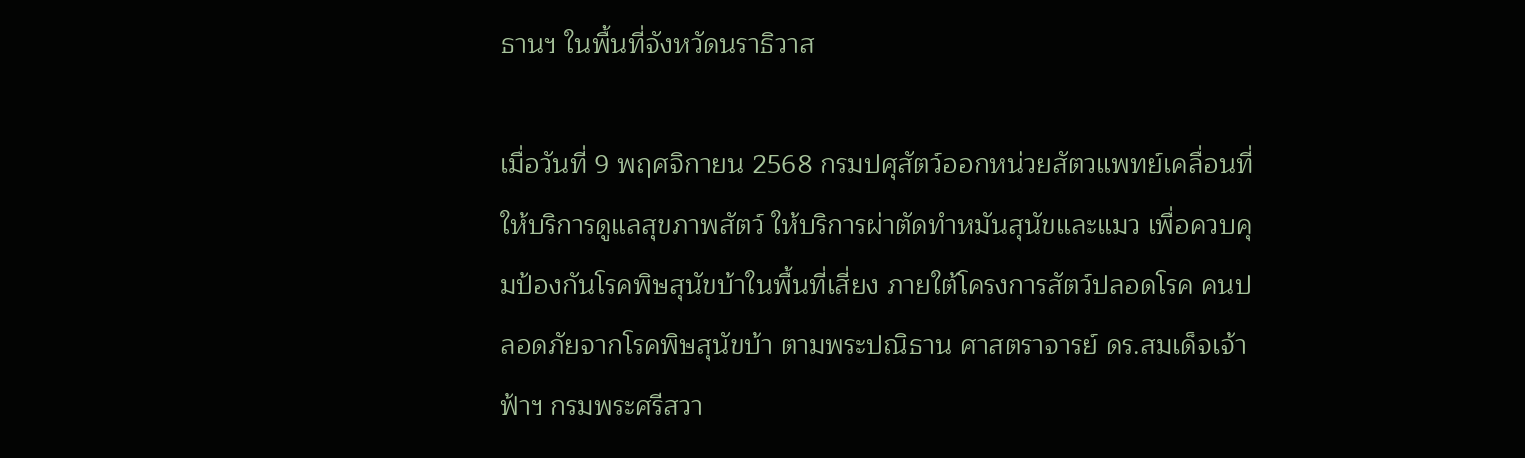ธานฯ ในพื้นที่จังหวัดนราธิวาส

เมื่อวันที่ 9 พฤศจิกายน 2568 กรมปศุสัตว์ออกหน่วยสัตวแพทย์เคลื่อนที่ให้บริการดูแลสุขภาพสัตว์ ให้บริการผ่าตัดทำหมันสุนัขและแมว เพื่อควบคุมป้องกันโรคพิษสุนัขบ้าในพื้นที่เสี่ยง ภายใต้โครงการสัตว์ปลอดโรค คนปลอดภัยจากโรคพิษสุนัขบ้า ตามพระปณิธาน ศาสตราจารย์ ดร.สมเด็จเจ้าฟ้าฯ กรมพระศรีสวา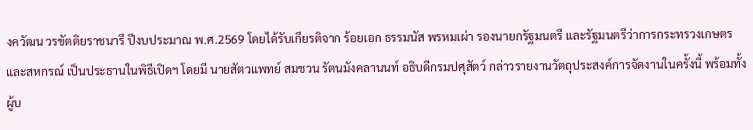งควัฒน วรขัตติยราชนารี ปีงบประมาณ พ.ศ.2569 โดยได้รับเกียรติจาก ร้อยเอก ธรรมนัส พรหมเผ่า รองนายกรัฐมนตรี และรัฐมนตรีว่าการกระทรวงเกษตรและสหกรณ์ เป็นประธานในพิธีเปิดฯ โดยมี นายสัตวแพทย์ สมชวน รัตนมังคลานนท์ อธิบดีกรมปศุสัตว์ กล่าวรายงานวัตถุประสงค์การจัดงานในครั้งนี้ พร้อมทั้งผู้บ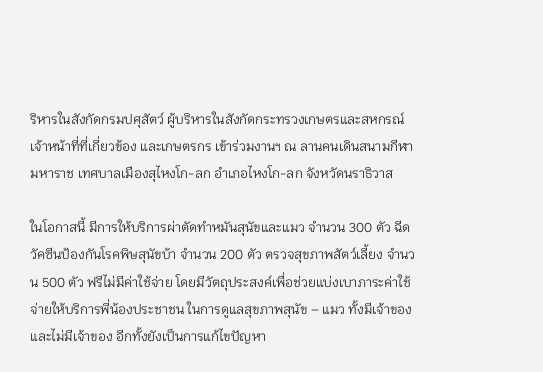ริหารในสังกัดกรมปศุสัตว์ ผู้บริหารในสังกัดกระทรวงเกษตรและสหกรณ์ เจ้าหน้าที่ที่เกี่ยวข้อง และเกษตรกร เข้าร่วมงานฯ ณ ลานคนเดินสนามกีฬามหาราช เทศบาลเมืองสุไหงโก-ลก อำเภอไหงโก-ลก จังหวัดนราธิวาส

ในโอกาสนี้ มีการให้บริการผ่าตัดทำหมันสุนัขและแมว จำนวน 300 ตัว ฉีดวัคซีนป้องกันโรคพิษสุนัขบ้า จำนวน 200 ตัว ตรวจสุขภาพสัตว์เลี้ยง จำนวน 500 ตัว ฟรีไม่มีค่าใช้จ่าย โดยมีวัตถุประสงค์เพื่อช่วยแบ่งเบาภาระค่าใช้จ่ายให้บริการพี่น้องประชาชน ในการดูแลสุขภาพสุนัข – แมว ทั้งมีเจ้าของและไม่มีเจ้าของ อีกทั้งยังเป็นการแก้ไขปัญหา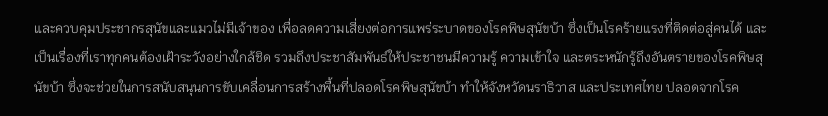และควบคุมประชากรสุนัขและแมวไม่มีเจ้าของ เพื่อลดความเสี่ยงต่อการแพร่ระบาดของโรคพิษสุนัขบ้า ซึ่งเป็นโรคร้ายแรงที่ติดต่อสู่คนได้ และเป็นเรื่องที่เราทุกคนต้องเฝ้าระวังอย่างใกล้ชิด รวมถึงประชาสัมพันธ์ให้ประชาชนมีความรู้ ความเข้าใจ และตระหนักรู้ถึงอันตรายของโรคพิษสุนัขบ้า ซึ่งจะช่วยในการสนับสนุนการขับเคลื่อนการสร้างพื้นที่ปลอดโรคพิษสุนัขบ้า ทำให้จังหวัดนราธิวาส และประเทศไทย ปลอดจากโรค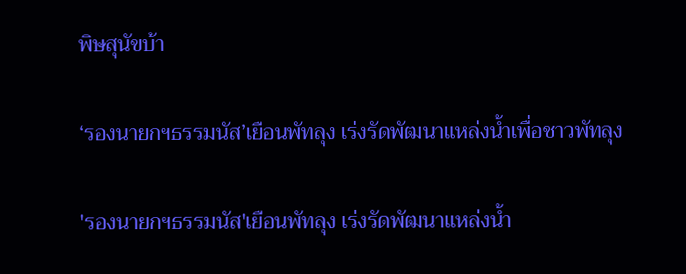พิษสุนัขบ้า

‘รองนายกฯธรรมนัส’เยือนพัทลุง เร่งรัดพัฒนาแหล่งน้ำเพื่อชาวพัทลุง

'รองนายกฯธรรมนัส'เยือนพัทลุง เร่งรัดพัฒนาแหล่งน้ำ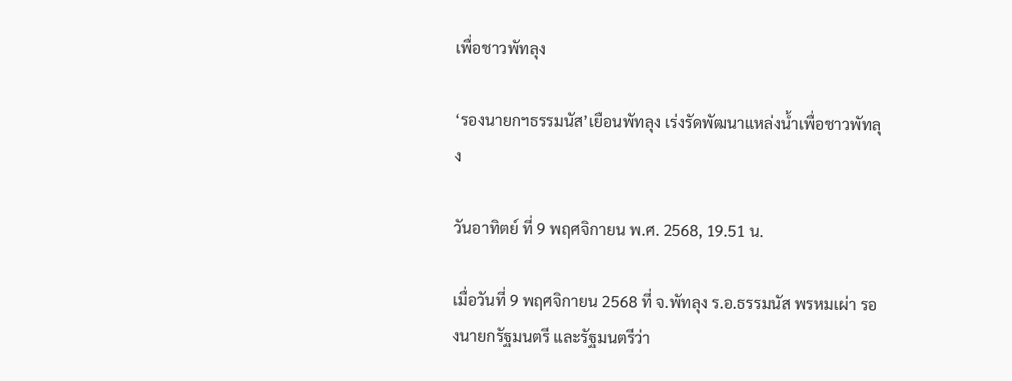เพื่อชาวพัทลุง

‘รองนายกฯธรรมนัส’เยือนพัทลุง เร่งรัดพัฒนาแหล่งน้ำเพื่อชาวพัทลุง

วันอาทิตย์ ที่ 9 พฤศจิกายน พ.ศ. 2568, 19.51 น.

เมื่อวันที่ 9 พฤศจิกายน 2568 ที่ จ.พัทลุง ร.อ.ธรรมนัส พรหมเผ่า รองนายกรัฐมนตรี และรัฐมนตรีว่า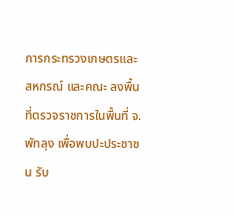การกระทรวงเกษตรและสหกรณ์ และคณะ ลงพื้นที่ตรวจราชการในพื้นที่ จ.พัทลุง เพื่อพบปะประชาชน รับ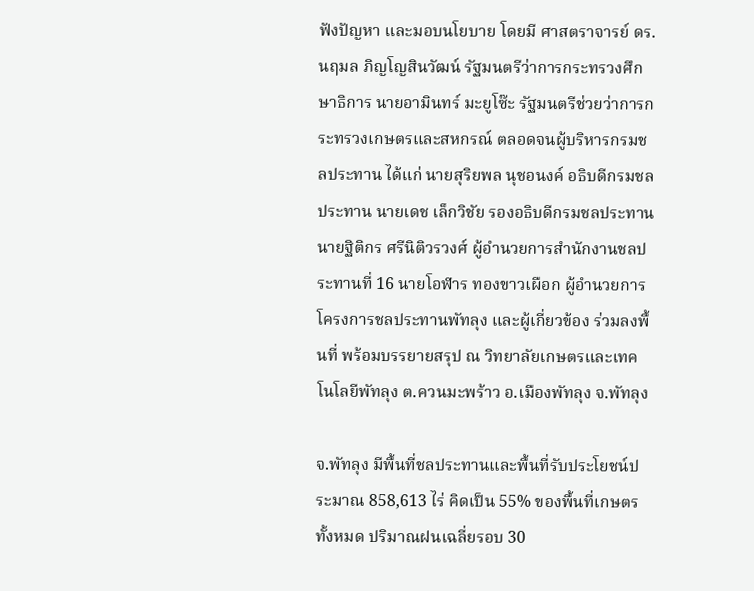ฟังปัญหา และมอบนโยบาย โดยมี ศาสตราจารย์ ดร.นฤมล ภิญโญสินวัฒน์ รัฐมนตรีว่าการกระทรวงศึกษาธิการ นายอามินทร์ มะยูโซ๊ะ รัฐมนตรีช่วยว่าการกระทรวงเกษตรและสหกรณ์ ตลอดจนผู้บริหารกรมชลประทาน ได้แก่ นายสุริยพล นุชอนงค์ อธิบดีกรมชลประทาน นายเดช เล็กวิชัย รองอธิบดีกรมชลประทาน นายฐิติกร ศรีนิติวรวงศ์ ผู้อำนวยการสำนักงานชลประทานที่ 16 นายโอฬาร ทองขาวเผือก ผู้อำนวยการโครงการชลประทานพัทลุง และผู้เกี่ยวข้อง ร่วมลงพื้นที่ พร้อมบรรยายสรุป ณ วิทยาลัยเกษตรและเทคโนโลยีพัทลุง ต.ควนมะพร้าว อ.เมืองพัทลุง จ.พัทลุง

จ.พัทลุง มีพื้นที่ชลประทานและพื้นที่รับประโยชน์ประมาณ 858,613 ไร่ คิดเป็น 55% ของพื้นที่เกษตรทั้งหมด ปริมาณฝนเฉลี่ยรอบ 30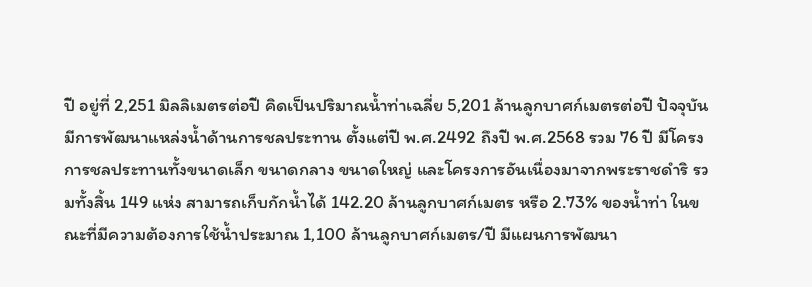ปี อยู่ที่ 2,251 มิลลิเมตรต่อปี คิดเป็นปริมาณน้ำท่าเฉลี่ย 5,201 ล้านลูกบาศก์เมตรต่อปี ปัจจุบันมีการพัฒนาแหล่งน้ำด้านการชลประทาน ตั้งแต่ปี พ.ศ.2492 ถึงปี พ.ศ.2568 รวม 76 ปี มีโครงการชลประทานทั้งขนาดเล็ก ขนาดกลาง ขนาดใหญ่ และโครงการอันเนื่องมาจากพระราชดำริ รวมทั้งสิ้น 149 แห่ง สามารถเก็บกักน้ำได้ 142.20 ล้านลูกบาศก์เมตร หรือ 2.73% ของน้ำท่า ในขณะที่มีความต้องการใช้น้ำประมาณ 1,100 ล้านลูกบาศก์เมตร/ปี มีแผนการพัฒนา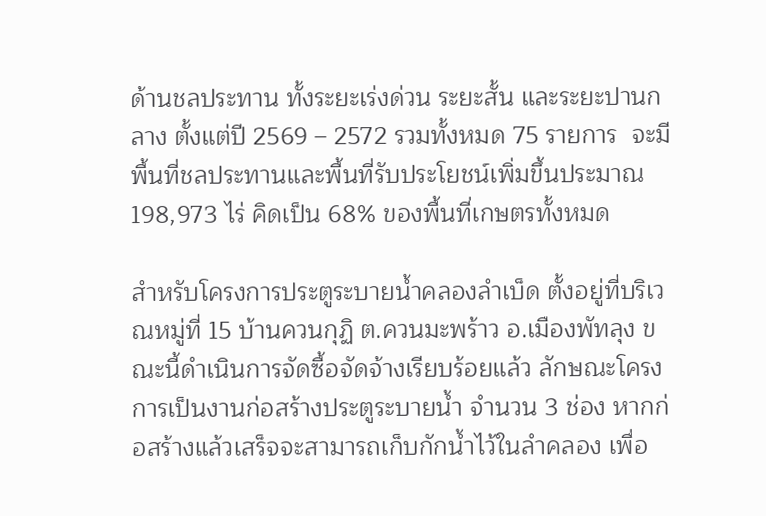ด้านชลประทาน ทั้งระยะเร่งด่วน ระยะสั้น และระยะปานกลาง ตั้งแต่ปี 2569 – 2572 รวมทั้งหมด 75 รายการ  จะมีพื้นที่ชลประทานและพื้นที่รับประโยชน์เพิ่มขึ้นประมาณ 198,973 ไร่ คิดเป็น 68% ของพื้นที่เกษตรทั้งหมด

สำหรับโครงการประตูระบายน้ำคลองลำเบ็ด ตั้งอยู่ที่บริเวณหมู่ที่ 15 บ้านควนกุฏิ ต.ควนมะพร้าว อ.เมืองพัทลุง ขณะนี้ดำเนินการจัดซื้อจัดจ้างเรียบร้อยแล้ว ลักษณะโครงการเป็นงานก่อสร้างประตูระบายน้ำ จำนวน 3 ช่อง หากก่อสร้างแล้วเสร็จจะสามารถเก็บกักน้ำไว้ในลำคลอง เพื่อ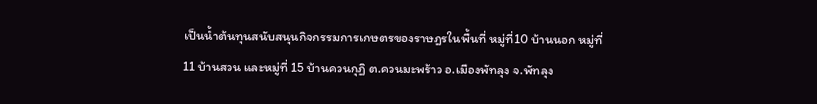เป็นน้ำต้นทุนสนับสนุนกิจกรรมการเกษตรของราษฎรในพื้นที่ หมู่ที่10 บ้านนอก หมู่ที่ 11 บ้านสวน และหมู่ที่ 15 บ้านควนกุฏิ ต.ควนมะพร้าว อ.เมืองพัทลุง จ.พัทลุง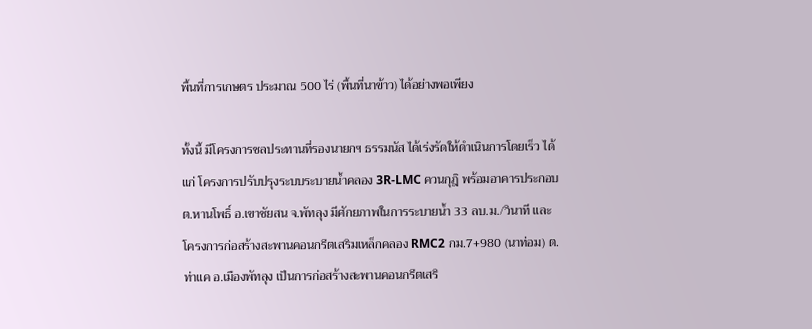พื้นที่การเกษตร ประมาณ 500 ไร่ (พื้นที่นาข้าว) ได้อย่างพอเพียง

ทั้งนี้ มีโครงการชลประทานที่รองนายกฯ ธรรมนัส ได้เร่งรัดให้ดำเนินการโดยเร็ว ได้แก่ โครงการปรับปรุงระบบระบายน้ำคลอง 3R-LMC ควนกุฎิ พร้อมอาคารประกอบ ต.หานโพธิ์ อ.เขาชัยสน จ.พัทลุง มีศักยภาพในการระบายน้ำ 33 ลบ.ม./วินาที และโครงการก่อสร้างสะพานคอนกรีตเสริมเหล็กคลอง RMC2 กม.7+980 (นาท่อม) ต.ท่าแค อ.เมืองพัทลุง เป็นการก่อสร้างสะพานคอนกรีตเสริ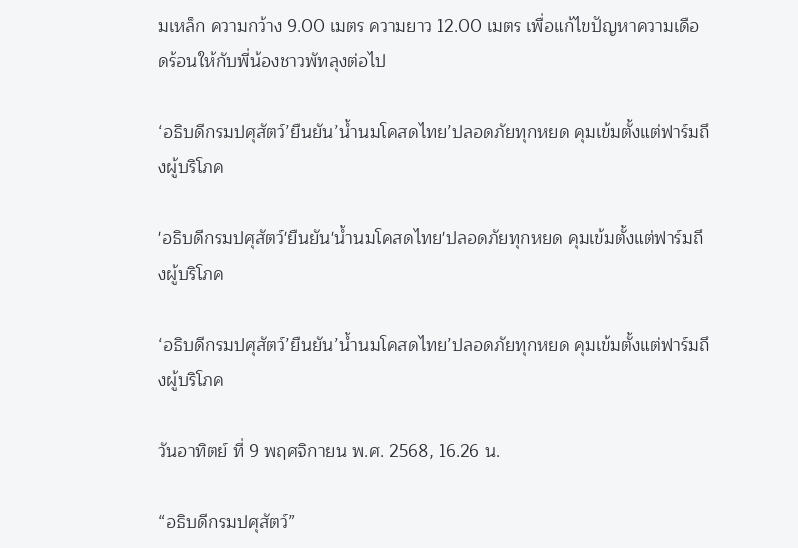มเหล็ก ความกว้าง 9.00 เมตร ความยาว 12.00 เมตร เพื่อแก้ไขปัญหาความเดือดร้อนให้กับพี่น้องชาวพัทลุงต่อไป

‘อธิบดีกรมปศุสัตว์’ยืนยัน’น้ำนมโคสดไทย’ปลอดภัยทุกหยด คุมเข้มตั้งแต่ฟาร์มถึงผู้บริโภค

'อธิบดีกรมปศุสัตว์'ยืนยัน'น้ำนมโคสดไทย'ปลอดภัยทุกหยด คุมเข้มตั้งแต่ฟาร์มถึงผู้บริโภค

‘อธิบดีกรมปศุสัตว์’ยืนยัน’น้ำนมโคสดไทย’ปลอดภัยทุกหยด คุมเข้มตั้งแต่ฟาร์มถึงผู้บริโภค

วันอาทิตย์ ที่ 9 พฤศจิกายน พ.ศ. 2568, 16.26 น.

“อธิบดีกรมปศุสัตว์”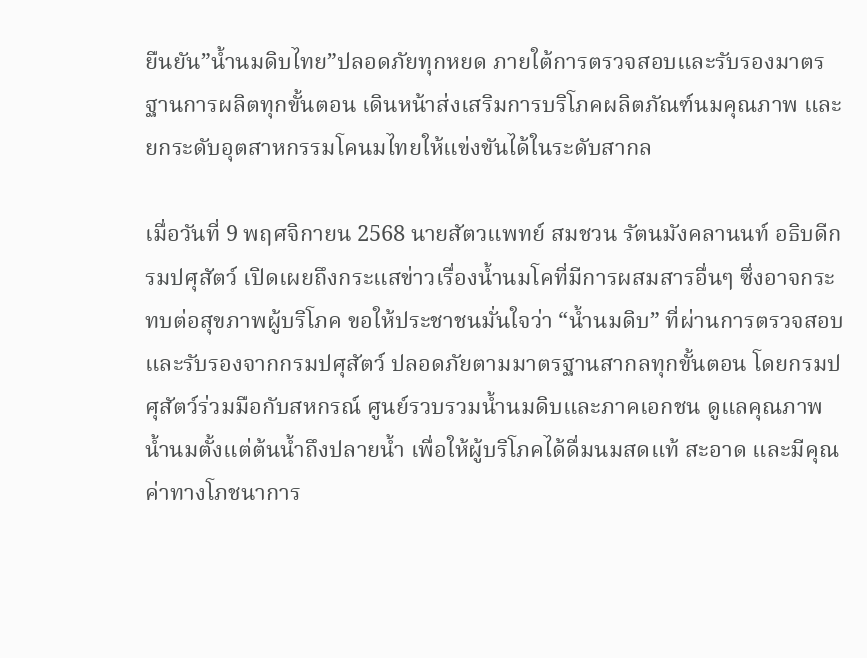ยืนยัน”น้ำนมดิบไทย”ปลอดภัยทุกหยด ภายใต้การตรวจสอบและรับรองมาตรฐานการผลิตทุกขั้นตอน เดินหน้าส่งเสริมการบริโภคผลิตภัณฑ์นมคุณภาพ และยกระดับอุตสาหกรรมโคนมไทยให้แข่งขันได้ในระดับสากล

เมื่อวันที่ 9 พฤศจิกายน 2568 นายสัตวแพทย์ สมชวน รัตนมังคลานนท์ อธิบดีกรมปศุสัตว์ เปิดเผยถึงกระแสข่าวเรื่องน้ำนมโคที่มีการผสมสารอื่นๆ ซึ่งอาจกระทบต่อสุขภาพผู้บริโภค ขอให้ประชาชนมั่นใจว่า “น้ำนมดิบ” ที่ผ่านการตรวจสอบและรับรองจากกรมปศุสัตว์ ปลอดภัยตามมาตรฐานสากลทุกขั้นตอน โดยกรมปศุสัตว์ร่วมมือกับสหกรณ์ ศูนย์รวบรวมน้ำนมดิบและภาคเอกชน ดูแลคุณภาพน้ำนมตั้งแต่ต้นน้ำถึงปลายน้ำ เพื่อให้ผู้บริโภคได้ดื่มนมสดแท้ สะอาด และมีคุณค่าทางโภชนาการ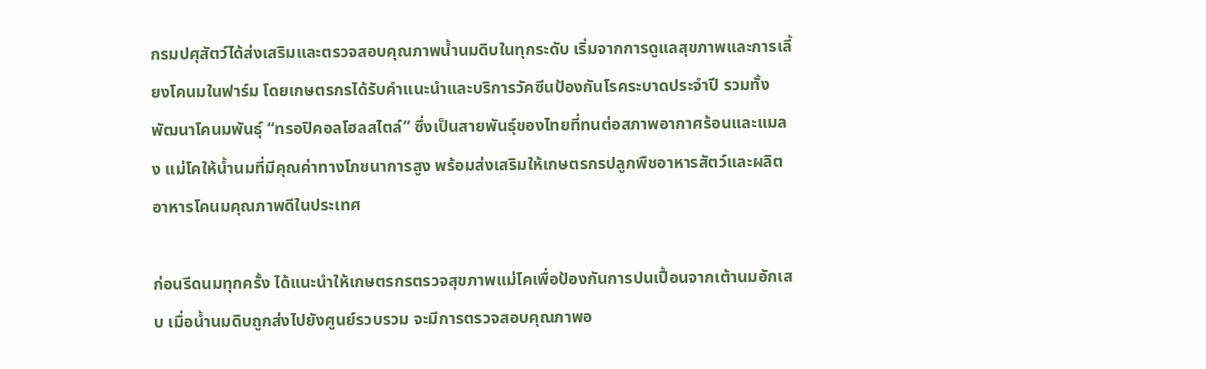กรมปศุสัตว์ได้ส่งเสริมและตรวจสอบคุณภาพน้ำนมดิบในทุกระดับ เริ่มจากการดูแลสุขภาพและการเลี้ยงโคนมในฟาร์ม โดยเกษตรกรได้รับคำแนะนำและบริการวัคซีนป้องกันโรคระบาดประจำปี รวมทั้งพัฒนาโคนมพันธุ์ “ทรอปิคอลโฮลสไตล์” ซึ่งเป็นสายพันธุ์ของไทยที่ทนต่อสภาพอากาศร้อนและแมลง แม่โคให้น้ำนมที่มีคุณค่าทางโภชนาการสูง พร้อมส่งเสริมให้เกษตรกรปลูกพืชอาหารสัตว์และผลิตอาหารโคนมคุณภาพดีในประเทศ

ก่อนรีดนมทุกครั้ง ได้แนะนำให้เกษตรกรตรวจสุขภาพแม่โคเพื่อป้องกันการปนเปื้อนจากเต้านมอักเสบ เมื่อน้ำนมดิบถูกส่งไปยังศูนย์รวบรวม จะมีการตรวจสอบคุณภาพอ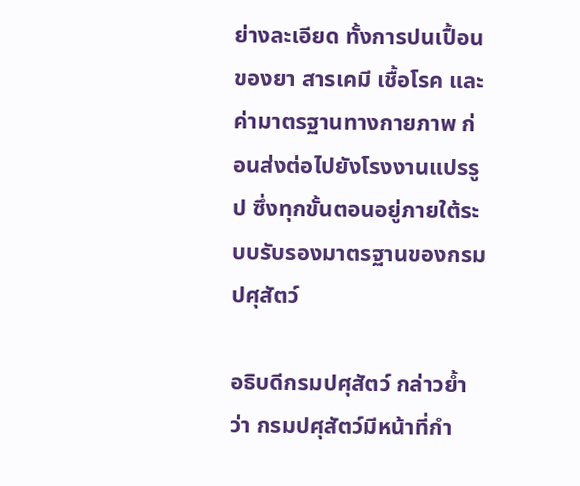ย่างละเอียด ทั้งการปนเปื้อนของยา สารเคมี เชื้อโรค และค่ามาตรฐานทางกายภาพ ก่อนส่งต่อไปยังโรงงานแปรรูป ซึ่งทุกขั้นตอนอยู่ภายใต้ระบบรับรองมาตรฐานของกรมปศุสัตว์

อธิบดีกรมปศุสัตว์ กล่าวย้ำว่า กรมปศุสัตว์มีหน้าที่กำ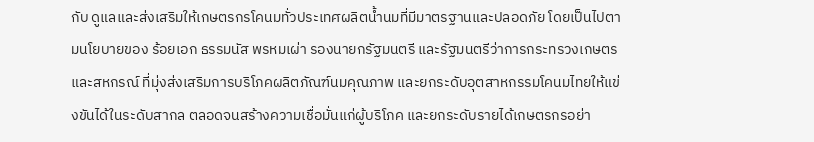กับ ดูแลและส่งเสริมให้เกษตรกรโคนมทั่วประเทศผลิตน้ำนมที่มีมาตรฐานและปลอดภัย โดยเป็นไปตามนโยบายของ ร้อยเอก ธรรมนัส พรหมเผ่า รองนายกรัฐมนตรี และรัฐมนตรีว่าการกระทรวงเกษตรและสหกรณ์ ที่มุ่งส่งเสริมการบริโภคผลิตภัณฑ์นมคุณภาพ และยกระดับอุตสาหกรรมโคนมไทยให้แข่งขันได้ในระดับสากล ตลอดจนสร้างความเชื่อมั่นแก่ผู้บริโภค และยกระดับรายได้เกษตรกรอย่า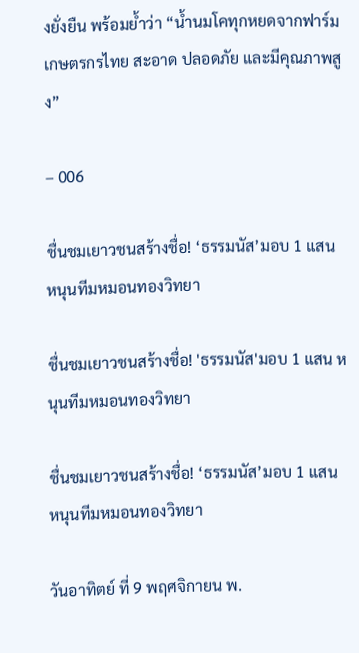งยั่งยืน พร้อมย้ำว่า “น้ำนมโคทุกหยดจากฟาร์มเกษตรกรไทย สะอาด ปลอดภัย และมีคุณภาพสูง”

– 006

ชื่นชมเยาวชนสร้างชื่อ! ‘ธรรมนัส’มอบ 1 แสน หนุนทีมหมอนทองวิทยา

ชื่นชมเยาวชนสร้างชื่อ! 'ธรรมนัส'มอบ 1 แสน หนุนทีมหมอนทองวิทยา

ชื่นชมเยาวชนสร้างชื่อ! ‘ธรรมนัส’มอบ 1 แสน หนุนทีมหมอนทองวิทยา

วันอาทิตย์ ที่ 9 พฤศจิกายน พ.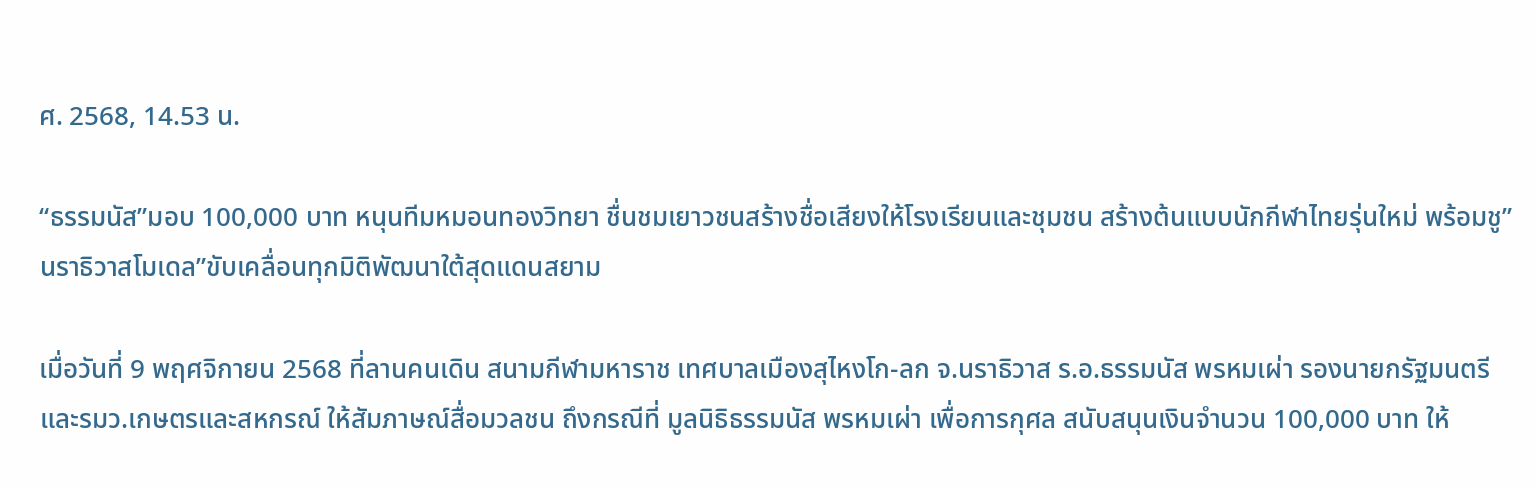ศ. 2568, 14.53 น.

“ธรรมนัส”มอบ 100,000 บาท หนุนทีมหมอนทองวิทยา ชื่นชมเยาวชนสร้างชื่อเสียงให้โรงเรียนและชุมชน สร้างต้นแบบนักกีฬาไทยรุ่นใหม่ พร้อมชู”นราธิวาสโมเดล”ขับเคลื่อนทุกมิติพัฒนาใต้สุดแดนสยาม

เมื่อวันที่ 9 พฤศจิกายน 2568 ที่ลานคนเดิน สนามกีฬามหาราช เทศบาลเมืองสุไหงโก-ลก จ.นราธิวาส ร.อ.ธรรมนัส พรหมเผ่า รองนายกรัฐมนตรี และรมว.เกษตรและสหกรณ์ ให้สัมภาษณ์สื่อมวลชน ถึงกรณีที่ มูลนิธิธรรมนัส พรหมเผ่า เพื่อการกุศล สนับสนุนเงินจำนวน 100,000 บาท ให้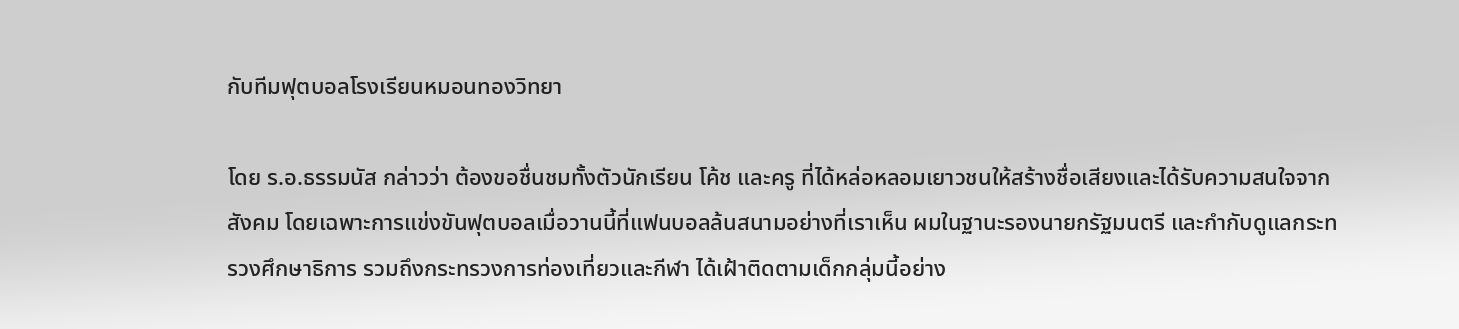กับทีมฟุตบอลโรงเรียนหมอนทองวิทยา

โดย ร.อ.ธรรมนัส กล่าวว่า ต้องขอชื่นชมทั้งตัวนักเรียน โค้ช และครู ที่ได้หล่อหลอมเยาวชนให้สร้างชื่อเสียงและได้รับความสนใจจากสังคม โดยเฉพาะการแข่งขันฟุตบอลเมื่อวานนี้ที่แฟนบอลล้นสนามอย่างที่เราเห็น ผมในฐานะรองนายกรัฐมนตรี และกำกับดูแลกระทรวงศึกษาธิการ รวมถึงกระทรวงการท่องเที่ยวและกีฬา ได้เฝ้าติดตามเด็กกลุ่มนี้อย่าง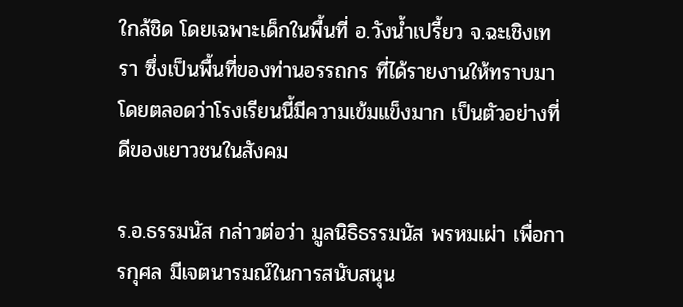ใกล้ชิด โดยเฉพาะเด็กในพื้นที่ อ.วังน้ำเปรี้ยว จ.ฉะเชิงเทรา ซึ่งเป็นพื้นที่ของท่านอรรถกร ที่ได้รายงานให้ทราบมาโดยตลอดว่าโรงเรียนนี้มีความเข้มแข็งมาก เป็นตัวอย่างที่ดีของเยาวชนในสังคม

ร.อ.ธรรมนัส กล่าวต่อว่า มูลนิธิธรรมนัส พรหมเผ่า เพื่อการกุศล มีเจตนารมณ์ในการสนับสนุน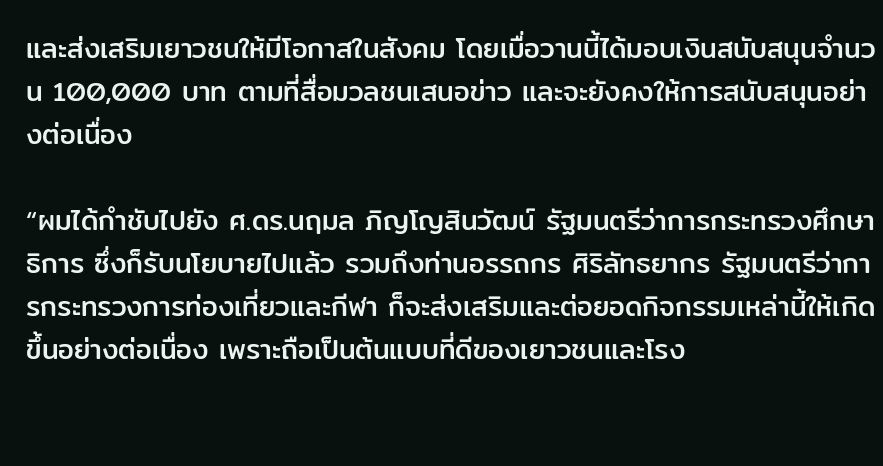และส่งเสริมเยาวชนให้มีโอกาสในสังคม โดยเมื่อวานนี้ได้มอบเงินสนับสนุนจำนวน 100,000 บาท ตามที่สื่อมวลชนเสนอข่าว และจะยังคงให้การสนับสนุนอย่างต่อเนื่อง

“ผมได้กำชับไปยัง ศ.ดร.นฤมล ภิญโญสินวัฒน์ รัฐมนตรีว่าการกระทรวงศึกษาธิการ ซึ่งก็รับนโยบายไปแล้ว รวมถึงท่านอรรถกร ศิริลัทธยากร รัฐมนตรีว่าการกระทรวงการท่องเที่ยวและกีฬา ก็จะส่งเสริมและต่อยอดกิจกรรมเหล่านี้ให้เกิดขึ้นอย่างต่อเนื่อง เพราะถือเป็นต้นแบบที่ดีของเยาวชนและโรง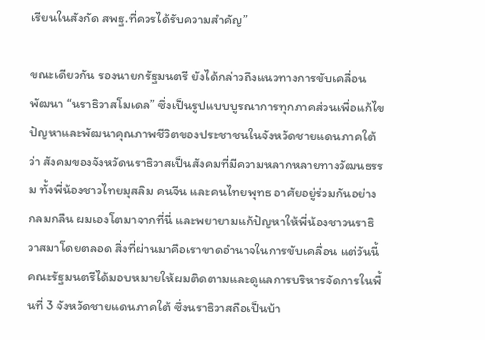เรียนในสังกัด สพฐ.ที่ควรได้รับความสำคัญ”

ขณะเดียวกัน รองนายกรัฐมนตรี ยังได้กล่าวถึงแนวทางการขับเคลื่อนพัฒนา “นราธิวาสโมเดล” ซึ่งเป็นรูปแบบบูรณาการทุกภาคส่วนเพื่อแก้ไขปัญหาและพัฒนาคุณภาพชีวิตของประชาชนในจังหวัดชายแดนภาคใต้ ว่า สังคมของจังหวัดนราธิวาสเป็นสังคมที่มีความหลากหลายทางวัฒนธรรม ทั้งพี่น้องชาวไทยมุสลิม คนจีน และคนไทยพุทธ อาศัยอยู่ร่วมกันอย่างกลมกลืน ผมเองโตมาจากที่นี่ และพยายามแก้ปัญหาให้พี่น้องชาวนราธิวาสมาโดยตลอด สิ่งที่ผ่านมาคือเราขาดอำนาจในการขับเคลื่อน แต่วันนี้ คณะรัฐมนตรีได้มอบหมายให้ผมติดตามและดูแลการบริหารจัดการในพื้นที่ 3 จังหวัดชายแดนภาคใต้ ซึ่งนราธิวาสถือเป็นบ้า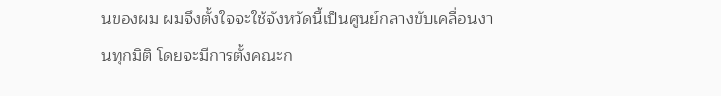นของผม ผมจึงตั้งใจจะใช้จังหวัดนี้เป็นศูนย์กลางขับเคลื่อนงานทุกมิติ โดยจะมีการตั้งคณะก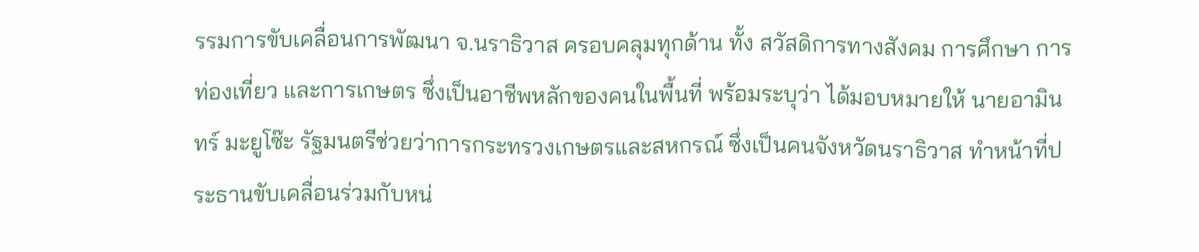รรมการขับเคลื่อนการพัฒนา จ.นราธิวาส ครอบคลุมทุกด้าน ทั้ง สวัสดิการทางสังคม การศึกษา การท่องเที่ยว และการเกษตร ซึ่งเป็นอาชีพหลักของคนในพื้นที่ พร้อมระบุว่า ได้มอบหมายให้ นายอามินทร์ มะยูโซ๊ะ รัฐมนตรีช่วยว่าการกระทรวงเกษตรและสหกรณ์ ซึ่งเป็นคนจังหวัดนราธิวาส ทำหน้าที่ประธานขับเคลื่อนร่วมกับหน่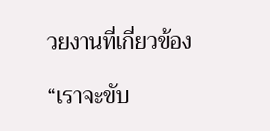วยงานที่เกี่ยวข้อง

“เราจะขับ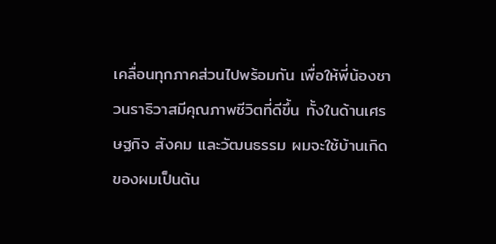เคลื่อนทุกภาคส่วนไปพร้อมกัน เพื่อให้พี่น้องชาวนราธิวาสมีคุณภาพชีวิตที่ดีขึ้น ทั้งในด้านเศรษฐกิจ สังคม และวัฒนธรรม ผมจะใช้บ้านเกิดของผมเป็นต้น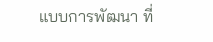แบบการพัฒนา ที่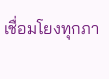เชื่อมโยงทุกภา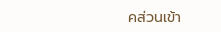คส่วนเข้า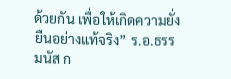ด้วยกัน เพื่อให้เกิดความยั่งยืนอย่างแท้จริง” ร.อ.ธรรมนัส ก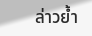ล่าวย้ำ